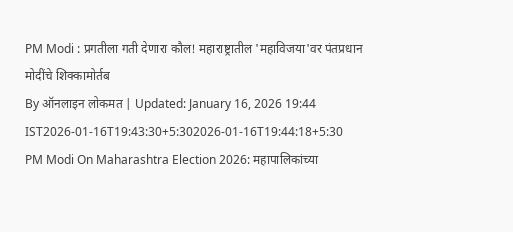PM Modi : प्रगतीला गती देणारा कौल! महाराष्ट्रातील 'महाविजया'वर पंतप्रधान मोदींचे शिक्कामोर्तब
By ऑनलाइन लोकमत | Updated: January 16, 2026 19:44 IST2026-01-16T19:43:30+5:302026-01-16T19:44:18+5:30
PM Modi On Maharashtra Election 2026: महापालिकांच्या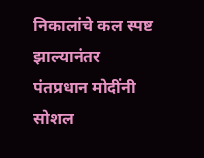निकालांचे कल स्पष्ट झाल्यानंतर पंतप्रधान मोदींनी सोशल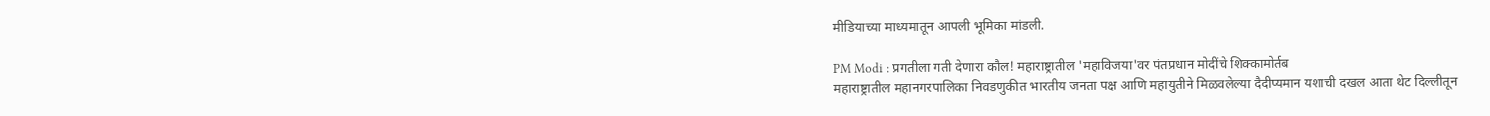मीडियाच्या माध्यमातून आपली भूमिका मांडली.

PM Modi : प्रगतीला गती देणारा कौल! महाराष्ट्रातील 'महाविजया'वर पंतप्रधान मोदींचे शिक्कामोर्तब
महाराष्ट्रातील महानगरपालिका निवडणुकीत भारतीय जनता पक्ष आणि महायुतीने मिळवलेल्या दैदीप्यमान यशाची दखल आता थेट दिल्लीतून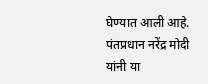घेण्यात आली आहे. पंतप्रधान नरेंद्र मोदी यांनी या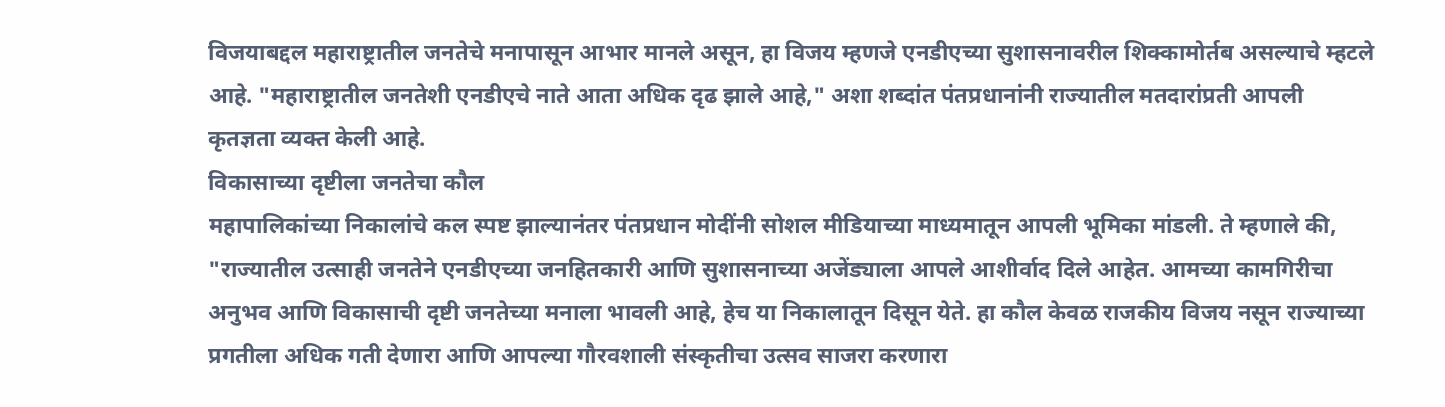विजयाबद्दल महाराष्ट्रातील जनतेचे मनापासून आभार मानले असून, हा विजय म्हणजे एनडीएच्या सुशासनावरील शिक्कामोर्तब असल्याचे म्हटले आहे. "महाराष्ट्रातील जनतेशी एनडीएचे नाते आता अधिक दृढ झाले आहे," अशा शब्दांत पंतप्रधानांनी राज्यातील मतदारांप्रती आपली कृतज्ञता व्यक्त केली आहे.
विकासाच्या दृष्टीला जनतेचा कौल
महापालिकांच्या निकालांचे कल स्पष्ट झाल्यानंतर पंतप्रधान मोदींनी सोशल मीडियाच्या माध्यमातून आपली भूमिका मांडली. ते म्हणाले की, "राज्यातील उत्साही जनतेने एनडीएच्या जनहितकारी आणि सुशासनाच्या अजेंड्याला आपले आशीर्वाद दिले आहेत. आमच्या कामगिरीचा अनुभव आणि विकासाची दृष्टी जनतेच्या मनाला भावली आहे, हेच या निकालातून दिसून येते. हा कौल केवळ राजकीय विजय नसून राज्याच्या प्रगतीला अधिक गती देणारा आणि आपल्या गौरवशाली संस्कृतीचा उत्सव साजरा करणारा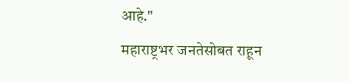आहे."
महाराष्ट्रभर जनतेसोबत राहून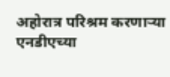अहोरात्र परिश्रम करणाऱ्या एनडीएच्या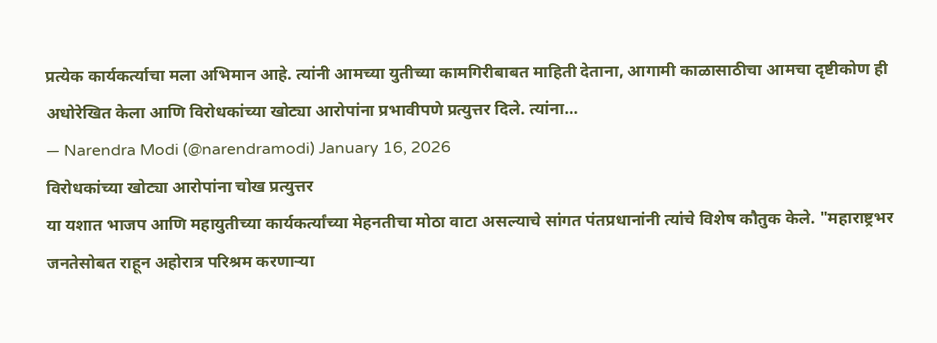प्रत्येक कार्यकर्त्याचा मला अभिमान आहे. त्यांनी आमच्या युतीच्या कामगिरीबाबत माहिती देताना, आगामी काळासाठीचा आमचा दृष्टीकोण ही अधोरेखित केला आणि विरोधकांच्या खोट्या आरोपांना प्रभावीपणे प्रत्युत्तर दिले. त्यांना…
— Narendra Modi (@narendramodi) January 16, 2026
विरोधकांच्या खोट्या आरोपांना चोख प्रत्युत्तर
या यशात भाजप आणि महायुतीच्या कार्यकर्त्यांच्या मेहनतीचा मोठा वाटा असल्याचे सांगत पंतप्रधानांनी त्यांचे विशेष कौतुक केले. "महाराष्ट्रभर जनतेसोबत राहून अहोरात्र परिश्रम करणाऱ्या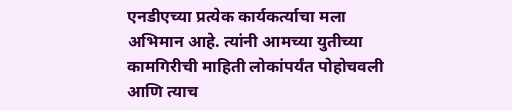एनडीएच्या प्रत्येक कार्यकर्त्याचा मला अभिमान आहे. त्यांनी आमच्या युतीच्या कामगिरीची माहिती लोकांपर्यंत पोहोचवली आणि त्याच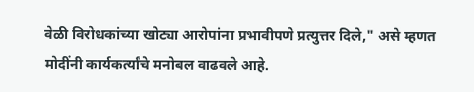वेळी विरोधकांच्या खोट्या आरोपांना प्रभावीपणे प्रत्युत्तर दिले," असे म्हणत मोदींनी कार्यकर्त्यांचे मनोबल वाढवले आहे.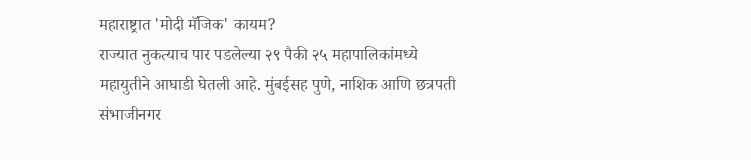महाराष्ट्रात 'मोदी मॅजिक' कायम?
राज्यात नुकत्याच पार पडलेल्या २९ पैकी २५ महापालिकांमध्ये महायुतीने आघाडी घेतली आहे. मुंबईसह पुणे, नाशिक आणि छत्रपती संभाजीनगर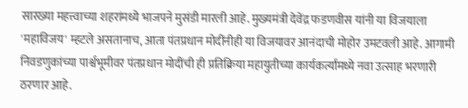सारख्या महत्त्वाच्या शहरांमध्ये भाजपने मुसंडी मारली आहे. मुख्यमंत्री देवेंद्र फडणवीस यांनी या विजयाला 'महाविजय' म्हटले असतानाच, आता पंतप्रधान मोदींनीही या विजयावर आनंदाची मोहोर उमटवली आहे. आगामी निवडणुकांच्या पार्श्वभूमीवर पंतप्रधान मोदींची ही प्रतिक्रिया महायुतीच्या कार्यकर्त्यांमध्ये नवा उत्साह भरणारी ठरणार आहे.